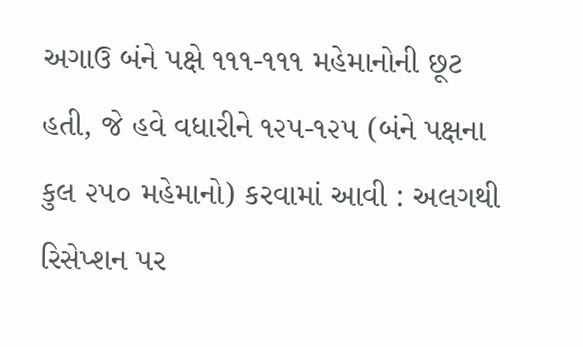અગાઉ બંને પક્ષે ૧૧૧-૧૧૧ મહેમાનોની છૂટ હતી, જે હવે વધારીને ૧૨૫-૧૨૫ (બંને પક્ષના કુલ ૨૫૦ મહેમાનો) કરવામાં આવી : અલગથી રિસેપ્શન પર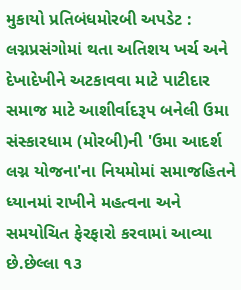મુકાયો પ્રતિબંધમોરબી અપડેટ : લગ્નપ્રસંગોમાં થતા અતિશય ખર્ચ અને દેખાદેખીને અટકાવવા માટે પાટીદાર સમાજ માટે આશીર્વાદરૂપ બનેલી ઉમા સંસ્કારધામ (મોરબી)ની 'ઉમા આદર્શ લગ્ન યોજના'ના નિયમોમાં સમાજહિતને ધ્યાનમાં રાખીને મહત્વના અને સમયોચિત ફેરફારો કરવામાં આવ્યા છે.છેલ્લા ૧૩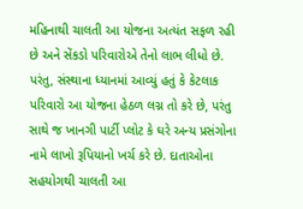મહિનાથી ચાલતી આ યોજના અત્યંત સફળ રહી છે અને સેંકડો પરિવારોએ તેનો લાભ લીધો છે. પરંતુ, સંસ્થાના ધ્યાનમાં આવ્યું હતું કે કેટલાક પરિવારો આ યોજના હેઠળ લગ્ન તો કરે છે, પરંતુ સાથે જ ખાનગી પાર્ટી પ્લોટ કે ઘરે અન્ય પ્રસંગોના નામે લાખો રૂપિયાનો ખર્ચ કરે છે. દાતાઓના સહયોગથી ચાલતી આ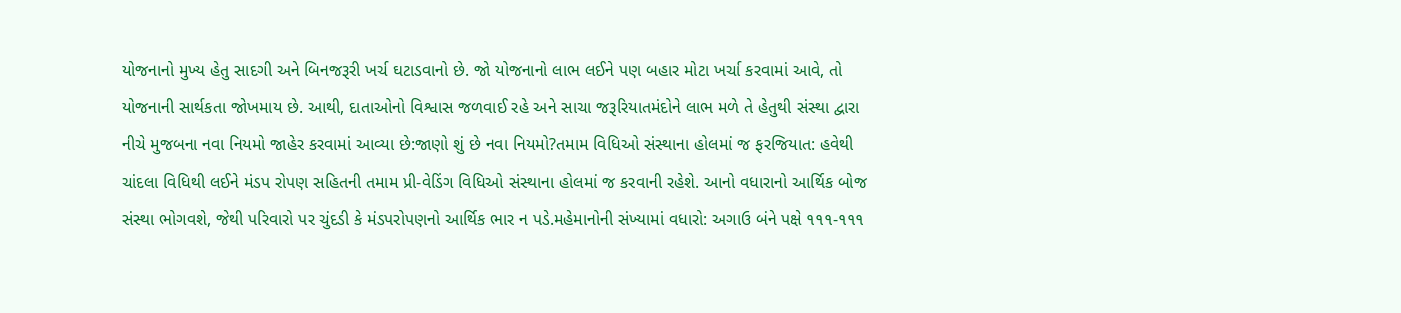યોજનાનો મુખ્ય હેતુ સાદગી અને બિનજરૂરી ખર્ચ ઘટાડવાનો છે. જો યોજનાનો લાભ લઈને પણ બહાર મોટા ખર્ચા કરવામાં આવે, તો યોજનાની સાર્થકતા જોખમાય છે. આથી, દાતાઓનો વિશ્વાસ જળવાઈ રહે અને સાચા જરૂરિયાતમંદોને લાભ મળે તે હેતુથી સંસ્થા દ્વારા નીચે મુજબના નવા નિયમો જાહેર કરવામાં આવ્યા છે:જાણો શું છે નવા નિયમો?તમામ વિધિઓ સંસ્થાના હોલમાં જ ફરજિયાત: હવેથી ચાંદલા વિધિથી લઈને મંડપ રોપણ સહિતની તમામ પ્રી-વેડિંગ વિધિઓ સંસ્થાના હોલમાં જ કરવાની રહેશે. આનો વધારાનો આર્થિક બોજ સંસ્થા ભોગવશે, જેથી પરિવારો પર ચુંદડી કે મંડપરોપણનો આર્થિક ભાર ન પડે.મહેમાનોની સંખ્યામાં વધારો: અગાઉ બંને પક્ષે ૧૧૧-૧૧૧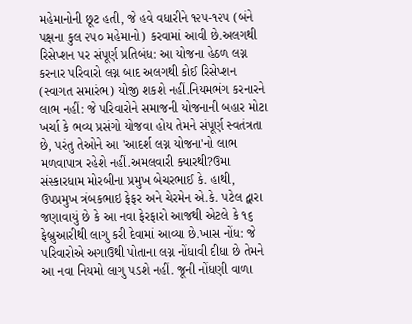મહેમાનોની છૂટ હતી, જે હવે વધારીને ૧૨૫-૧૨૫ (બંને પક્ષના કુલ ૨૫૦ મહેમાનો) કરવામાં આવી છે.અલગથી રિસેપ્શન પર સંપૂર્ણ પ્રતિબંધ: આ યોજના હેઠળ લગ્ન કરનાર પરિવારો લગ્ન બાદ અલગથી કોઈ રિસેપ્શન (સ્વાગત સમારંભ) યોજી શકશે નહીં.નિયમભંગ કરનારને લાભ નહીં: જે પરિવારોને સમાજની યોજનાની બહાર મોટા ખર્ચા કે ભવ્ય પ્રસંગો યોજવા હોય તેમને સંપૂર્ણ સ્વતંત્રતા છે, પરંતુ તેઓને આ 'આદર્શ લગ્ન યોજના'નો લાભ મળવાપાત્ર રહેશે નહીં.અમલવારી ક્યારથી?ઉમા સંસ્કારધામ મોરબીના પ્રમુખ બેચરભાઈ કે. હાથી, ઉપપ્રમુખ ત્રંબકભાઇ ફેફર અને ચેરમેન એ.કે. પટેલ દ્વારા જણાવાયું છે કે આ નવા ફેરફારો આજથી એટલે કે ૧૬ ફેબ્રુઆરીથી લાગુ કરી દેવામાં આવ્યા છે.ખાસ નોંધ: જે પરિવારોએ અગાઉથી પોતાના લગ્ન નોંધાવી દીધા છે તેમને આ નવા નિયમો લાગુ પડશે નહીં. જૂની નોંધણી વાળા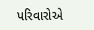પરિવારોએ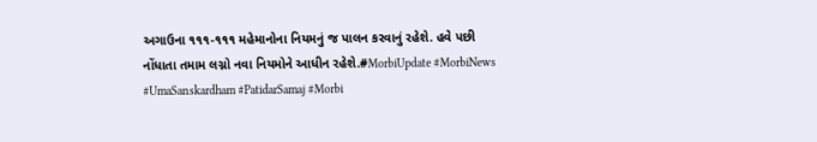અગાઉના ૧૧૧-૧૧૧ મહેમાનોના નિયમનું જ પાલન કરવાનું રહેશે. હવે પછી નોંધાતા તમામ લગ્નો નવા નિયમોને આધીન રહેશે.#MorbiUpdate #MorbiNews #UmaSanskardham #PatidarSamaj #Morbi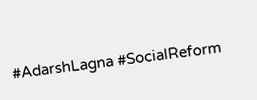#AdarshLagna #SocialReform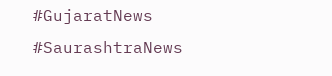#GujaratNews #SaurashtraNews